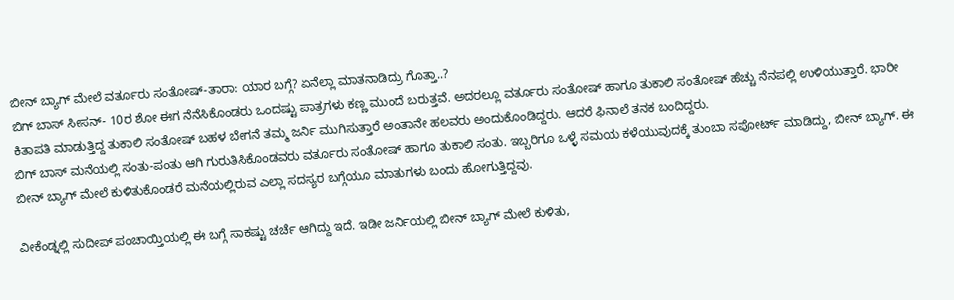ಬೀನ್ ಬ್ಯಾಗ್ ಮೇಲೆ ವರ್ತೂರು ಸಂತೋಷ್-ತಾರಾ: ಯಾರ ಬಗ್ಗೆ? ಏನೆಲ್ಲಾ ಮಾತನಾಡಿದ್ರು ಗೊತ್ತಾ..?
ಬಿಗ್ ಬಾಸ್ ಸೀಸನ್- 10ರ ಶೋ ಈಗ ನೆನೆಸಿಕೊಂಡರು ಒಂದಷ್ಟು ಪಾತ್ರಗಳು ಕಣ್ಣ ಮುಂದೆ ಬರುತ್ತವೆ. ಅದರಲ್ಲೂ ವರ್ತೂರು ಸಂತೋಷ್ ಹಾಗೂ ತುಕಾಲಿ ಸಂತೋಷ್ ಹೆಚ್ಚು ನೆನಪಲ್ಲಿ ಉಳಿಯುತ್ತಾರೆ. ಭಾರೀ ಕಿತಾಪತಿ ಮಾಡುತ್ತಿದ್ದ ತುಕಾಲಿ ಸಂತೋಷ್ ಬಹಳ ಬೇಗನೆ ತಮ್ಮ ಜರ್ನಿ ಮುಗಿಸುತ್ತಾರೆ ಅಂತಾನೇ ಹಲವರು ಅಂದುಕೊಂಡಿದ್ದರು. ಆದರೆ ಫಿನಾಲೆ ತನಕ ಬಂದಿದ್ದರು.
ಬಿಗ್ ಬಾಸ್ ಮನೆಯಲ್ಲಿ ಸಂತು-ಪಂತು ಆಗಿ ಗುರುತಿಸಿಕೊಂಡವರು ವರ್ತೂರು ಸಂತೋಷ್ ಹಾಗೂ ತುಕಾಲಿ ಸಂತು. ಇಬ್ಬರಿಗೂ ಒಳ್ಳೆ ಸಮಯ ಕಳೆಯುವುದಕ್ಕೆ ತುಂಬಾ ಸಪೋರ್ಟ್ ಮಾಡಿದ್ದು, ಬೀನ್ ಬ್ಯಾಗ್. ಈ ಬೀನ್ ಬ್ಯಾಗ್ ಮೇಲೆ ಕುಳಿತುಕೊಂಡರೆ ಮನೆಯಲ್ಲಿರುವ ಎಲ್ಲಾ ಸದಸ್ಯರ ಬಗ್ಗೆಯೂ ಮಾತುಗಳು ಬಂದು ಹೋಗುತ್ತಿದ್ದವು.

ವೀಕೆಂಡ್ನಲ್ಲಿ ಸುದೀಪ್ ಪಂಚಾಯ್ತಿಯಲ್ಲಿ ಈ ಬಗ್ಗೆ ಸಾಕಷ್ಟು ಚರ್ಚೆ ಆಗಿದ್ದು ಇದೆ. ಇಡೀ ಜರ್ನಿಯಲ್ಲಿ ಬೀನ್ ಬ್ಯಾಗ್ ಮೇಲೆ ಕುಳಿತು,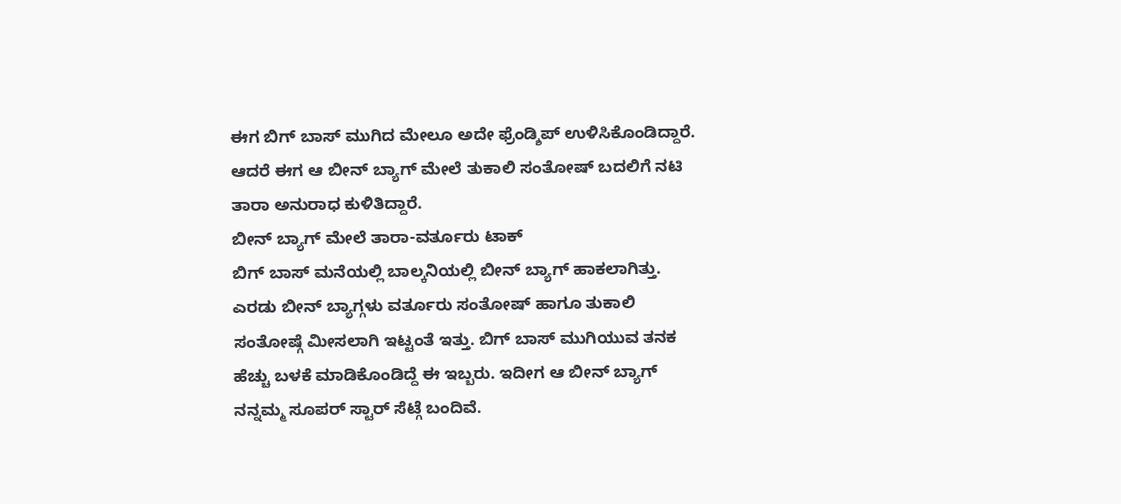ಈಗ ಬಿಗ್ ಬಾಸ್ ಮುಗಿದ ಮೇಲೂ ಅದೇ ಫ್ರೆಂಡ್ಶಿಪ್ ಉಳಿಸಿಕೊಂಡಿದ್ದಾರೆ. ಆದರೆ ಈಗ ಆ ಬೀನ್ ಬ್ಯಾಗ್ ಮೇಲೆ ತುಕಾಲಿ ಸಂತೋಷ್ ಬದಲಿಗೆ ನಟಿ ತಾರಾ ಅನುರಾಧ ಕುಳಿತಿದ್ದಾರೆ.
ಬೀನ್ ಬ್ಯಾಗ್ ಮೇಲೆ ತಾರಾ-ವರ್ತೂರು ಟಾಕ್
ಬಿಗ್ ಬಾಸ್ ಮನೆಯಲ್ಲಿ ಬಾಲ್ಕನಿಯಲ್ಲಿ ಬೀನ್ ಬ್ಯಾಗ್ ಹಾಕಲಾಗಿತ್ತು. ಎರಡು ಬೀನ್ ಬ್ಯಾಗ್ಗಳು ವರ್ತೂರು ಸಂತೋಷ್ ಹಾಗೂ ತುಕಾಲಿ ಸಂತೋಷ್ಗೆ ಮೀಸಲಾಗಿ ಇಟ್ಟಂತೆ ಇತ್ತು. ಬಿಗ್ ಬಾಸ್ ಮುಗಿಯುವ ತನಕ ಹೆಚ್ಚು ಬಳಕೆ ಮಾಡಿಕೊಂಡಿದ್ದೆ ಈ ಇಬ್ಬರು. ಇದೀಗ ಆ ಬೀನ್ ಬ್ಯಾಗ್ ನನ್ನಮ್ಮ ಸೂಪರ್ ಸ್ಟಾರ್ ಸೆಟ್ಗೆ ಬಂದಿವೆ.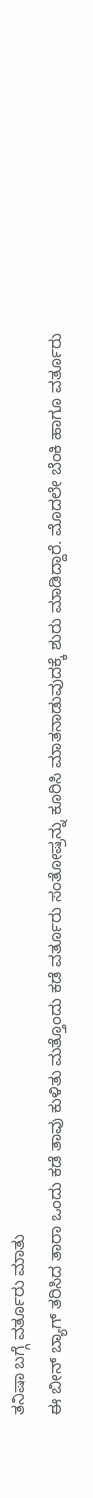ತನಿಷಾ ಬಗ್ಗೆ ವರ್ತೂರು ಮಾತು
ಈ ಬೀನ್ ಬ್ಯಾಗ್ ತರಿಸಿದ ತಾರಾ ಒಂದು ಕಡೆ ತಾವು ಕುಳಿತು ಮತ್ತೊಂದು ಕಡೆ ವರ್ತೂರು ಸಂತೋಷ್ರನ್ನು ಕೂರಿಸಿ ಮಾತನಾಡುವುದಕ್ಕೆ ಶುರು ಮಾಡಿದ್ದಾರೆ. ಮೊದಲೇ ಬೆಂಕಿ ಹಾಗೂ ವರ್ತೂರು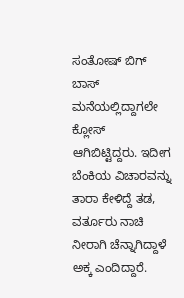ಸಂತೋಷ್ ಬಿಗ್ ಬಾಸ್ ಮನೆಯಲ್ಲಿದ್ದಾಗಲೇ ಕ್ಲೋಸ್ ಆಗಿಬಿಟ್ಟಿದ್ದರು. ಇದೀಗ ಬೆಂಕಿಯ ವಿಚಾರವನ್ನು ತಾರಾ ಕೇಳಿದ್ದೆ ತಡ, ವರ್ತೂರು ನಾಚಿ ನೀರಾಗಿ ಚೆನ್ನಾಗಿದ್ದಾಳೆ ಅಕ್ಕ ಎಂದಿದ್ದಾರೆ.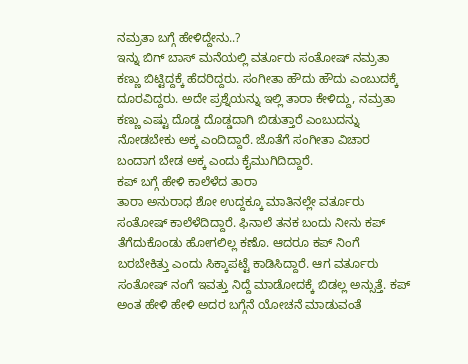ನಮ್ರತಾ ಬಗ್ಗೆ ಹೇಳಿದ್ದೇನು..?
ಇನ್ನು ಬಿಗ್ ಬಾಸ್ ಮನೆಯಲ್ಲಿ ವರ್ತೂರು ಸಂತೋಷ್ ನಮ್ರತಾ ಕಣ್ಣು ಬಿಟ್ಟಿದ್ದಕ್ಕೆ ಹೆದರಿದ್ದರು. ಸಂಗೀತಾ ಹೌದು ಹೌದು ಎಂಬುದಕ್ಕೆ ದೂರವಿದ್ದರು. ಅದೇ ಪ್ರಶ್ನೆಯನ್ನು ಇಲ್ಲಿ ತಾರಾ ಕೇಳಿದ್ದು, ನಮ್ರತಾ ಕಣ್ಣು ಎಷ್ಟು ದೊಡ್ಡ ದೊಡ್ಡದಾಗಿ ಬಿಡುತ್ತಾರೆ ಎಂಬುದನ್ನು ನೋಡಬೇಕು ಅಕ್ಕ ಎಂದಿದ್ದಾರೆ. ಜೊತೆಗೆ ಸಂಗೀತಾ ವಿಚಾರ ಬಂದಾಗ ಬೇಡ ಅಕ್ಕ ಎಂದು ಕೈಮುಗಿದಿದ್ದಾರೆ.
ಕಪ್ ಬಗ್ಗೆ ಹೇಳಿ ಕಾಲೆಳೆದ ತಾರಾ
ತಾರಾ ಅನುರಾಧ ಶೋ ಉದ್ದಕ್ಕೂ ಮಾತಿನಲ್ಲೇ ವರ್ತೂರು ಸಂತೋಷ್ ಕಾಲೆಳೆದಿದ್ದಾರೆ. ಫಿನಾಲೆ ತನಕ ಬಂದು ನೀನು ಕಪ್ ತೆಗೆದುಕೊಂಡು ಹೋಗಲಿಲ್ಲ ಕಣೊ. ಆದರೂ ಕಪ್ ನಿಂಗೆ ಬರಬೇಕಿತ್ತು ಎಂದು ಸಿಕ್ಕಾಪಟ್ಟೆ ಕಾಡಿಸಿದ್ದಾರೆ. ಆಗ ವರ್ತೂರು ಸಂತೋಷ್ ನಂಗೆ ಇವತ್ತು ನಿದ್ದೆ ಮಾಡೋದಕ್ಕೆ ಬಿಡಲ್ಲ ಅನ್ಸುತ್ತೆ. ಕಪ್ ಅಂತ ಹೇಳಿ ಹೇಳಿ ಅದರ ಬಗ್ಗೆನೆ ಯೋಚನೆ ಮಾಡುವಂತೆ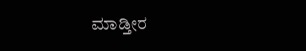ಮಾಡ್ತೀರ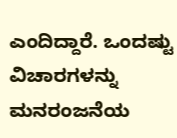ಎಂದಿದ್ದಾರೆ. ಒಂದಷ್ಟು ವಿಚಾರಗಳನ್ನು ಮನರಂಜನೆಯ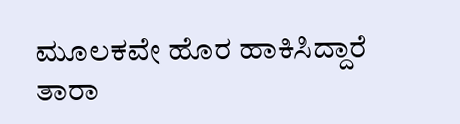ಮೂಲಕವೇ ಹೊರ ಹಾಕಿಸಿದ್ದಾರೆ ತಾರಾ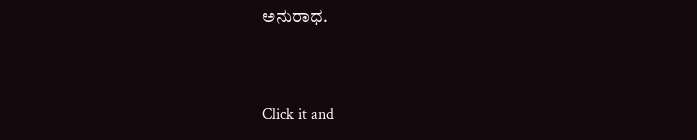ಅನುರಾಧ.


Click it and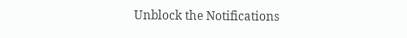Unblock the Notifications